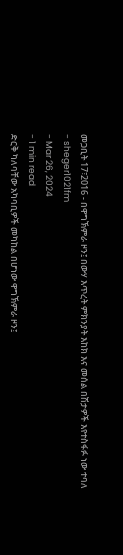መጋቢት 17፣2016 - በዋግኽምራ ዞን፤ በውሃ እጥረት ምክንያት እከክ እና መሰል በሽታዎች እየተስፋፉ ነው ተባለ
- sheger1021fm
- Mar 26, 2024
- 1 min read
ድርቅ ካለባቸው አካባቢዎች መካከል በሆነው ዋግኽምራ ዞን፤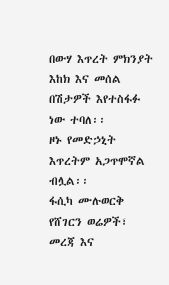በውሃ እጥረት ምክንያት እከክ እና መሰል በሽታዎች እየተስፋፉ ነው ተባለ፡፡
ዞኑ የመድኃኒት እጥረትም አጋጥሞኛል ብሏል፡፡
ፋሲካ ሙሉወርቅ
የሸገርን ወሬዎች፣ መረጃ እና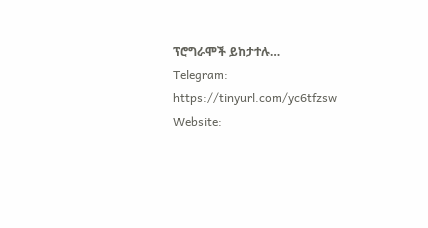ፕሮግራሞች ይከታተሉ…
Telegram: https://tinyurl.com/yc6tfzsw
Website: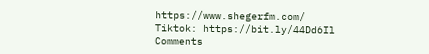https://www.shegerfm.com/
Tiktok: https://bit.ly/44Dd6Il
Comments